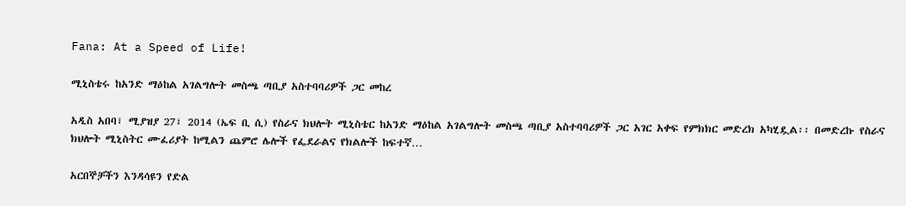Fana: At a Speed of Life!

ሚኒስቴሩ ከአንድ ማዕከል አገልግሎት መስጫ ጣቢያ አስተባባሪዎች ጋር መከረ

አዲስ አበባ፣ ሚያዝያ 27፣ 2014 (ኤፍ ቢ ሲ) የስራና ክህሎት ሚኒስቴር ከአንድ ማዕከል አገልግሎት መስጫ ጣቢያ አስተባባሪዎች ጋር አገር አቀፍ የምክክር መድረክ አካሂዷል፡፡ በመድረኩ የስራና ክህሎት ሚኒስትር ሙፈሪያት ከሚልን ጨምሮ ሌሎች የፌደራልና የክልሎች ከፍተኛ…

አርበኞቻችን እንዳሳዩን የድል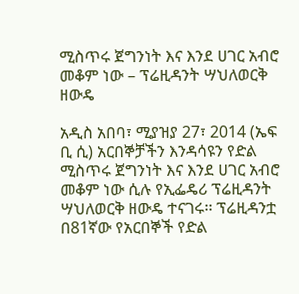ሚስጥሩ ጀግንነት እና እንደ ሀገር አብሮ መቆም ነው – ፕሬዚዳንት ሣህለወርቅ ዘውዴ

አዲስ አበባ፣ ሚያዝያ 27፣ 2014 (ኤፍ ቢ ሲ) አርበኞቻችን እንዳሳዩን የድል ሚስጥሩ ጀግንነት እና እንደ ሀገር አብሮ መቆም ነው ሲሉ የኢፌዴሪ ፕሬዚዳንት ሣህለወርቅ ዘውዴ ተናገሩ፡፡ ፕሬዚዳንቷ በ81ኛው የአርበኞች የድል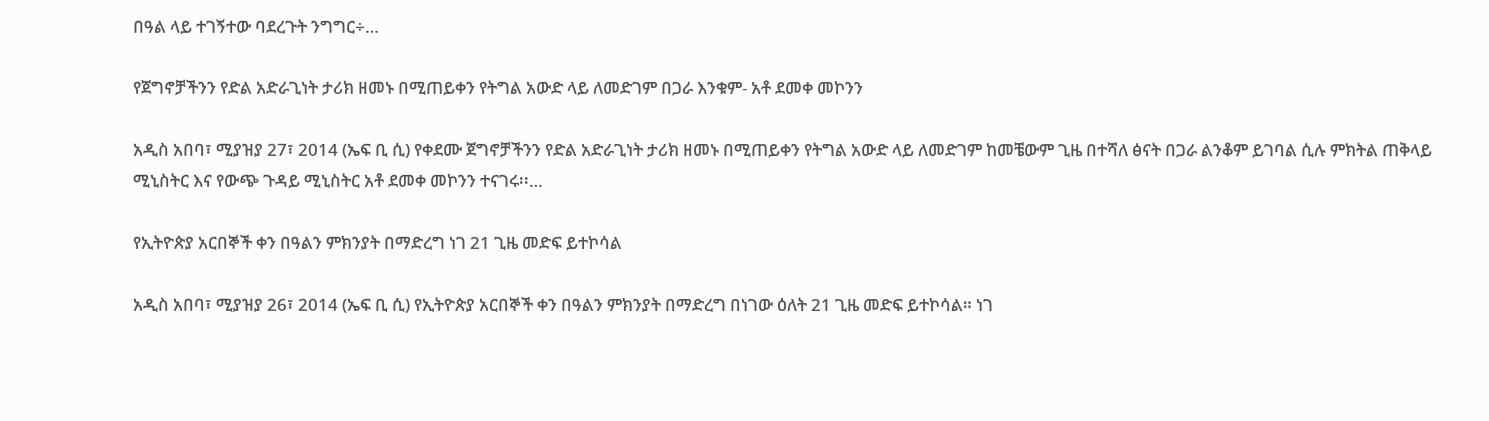በዓል ላይ ተገኝተው ባደረጉት ንግግር÷…

የጀግኖቻችንን የድል አድራጊነት ታሪክ ዘመኑ በሚጠይቀን የትግል አውድ ላይ ለመድገም በጋራ እንቁም- አቶ ደመቀ መኮንን

አዲስ አበባ፣ ሚያዝያ 27፣ 2014 (ኤፍ ቢ ሲ) የቀደሙ ጀግኖቻችንን የድል አድራጊነት ታሪክ ዘመኑ በሚጠይቀን የትግል አውድ ላይ ለመድገም ከመቼውም ጊዜ በተሻለ ፅናት በጋራ ልንቆም ይገባል ሲሉ ምክትል ጠቅላይ ሚኒስትር እና የውጭ ጉዳይ ሚኒስትር አቶ ደመቀ መኮንን ተናገሩ፡፡…

የኢትዮጵያ አርበኞች ቀን በዓልን ምክንያት በማድረግ ነገ 21 ጊዜ መድፍ ይተኮሳል

አዲስ አበባ፣ ሚያዝያ 26፣ 2014 (ኤፍ ቢ ሲ) የኢትዮጵያ አርበኞች ቀን በዓልን ምክንያት በማድረግ በነገው ዕለት 21 ጊዜ መድፍ ይተኮሳል። ነገ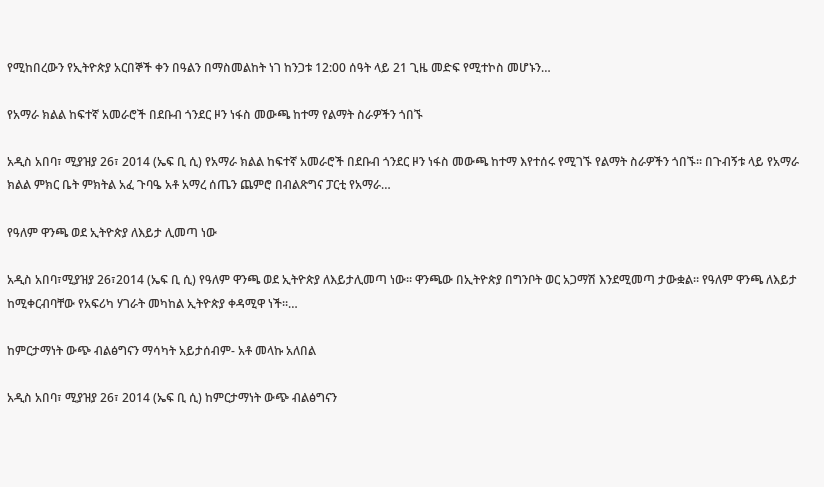የሚከበረውን የኢትዮጵያ አርበኞች ቀን በዓልን በማስመልከት ነገ ከንጋቱ 12:00 ሰዓት ላይ 21 ጊዜ መድፍ የሚተኮስ መሆኑን…

የአማራ ክልል ከፍተኛ አመራሮች በደቡብ ጎንደር ዞን ነፋስ መውጫ ከተማ የልማት ስራዎችን ጎበኙ

አዲስ አበባ፣ ሚያዝያ 26፣ 2014 (ኤፍ ቢ ሲ) የአማራ ክልል ከፍተኛ አመራሮች በደቡብ ጎንደር ዞን ነፋስ መውጫ ከተማ እየተሰሩ የሚገኙ የልማት ስራዎችን ጎበኙ፡፡ በጉብኝቱ ላይ የአማራ ክልል ምክር ቤት ምክትል አፈ ጉባዔ አቶ አማረ ሰጤን ጨምሮ በብልጽግና ፓርቲ የአማራ…

የዓለም ዋንጫ ወደ ኢትዮጵያ ለእይታ ሊመጣ ነው

አዲስ አበባ፣ሚያዝያ 26፣2014 (ኤፍ ቢ ሲ) የዓለም ዋንጫ ወደ ኢትዮጵያ ለእይታሊመጣ ነው። ዋንጫው በኢትዮጵያ በግንቦት ወር አጋማሽ እንደሚመጣ ታውቋል። የዓለም ዋንጫ ለእይታ ከሚቀርብባቸው የአፍሪካ ሃገራት መካከል ኢትዮጵያ ቀዳሚዋ ነች።…

ከምርታማነት ውጭ ብልፅግናን ማሳካት አይታሰብም- አቶ መላኩ አለበል

አዲስ አበባ፣ ሚያዝያ 26፣ 2014 (ኤፍ ቢ ሲ) ከምርታማነት ውጭ ብልፅግናን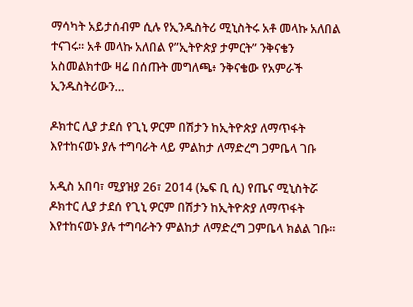ማሳካት አይታሰብም ሲሉ የኢንዱስትሪ ሚኒስትሩ አቶ መላኩ አለበል ተናገሩ፡፡ አቶ መላኩ አለበል የ”ኢትዮጵያ ታምርት” ንቅናቄን አስመልክተው ዛሬ በሰጡት መግለጫ፥ ንቅናቄው የአምራች ኢንዱስትሪውን…

ዶክተር ሊያ ታደሰ የጊኒ ዎርም በሽታን ከኢትዮጵያ ለማጥፋት እየተከናወኑ ያሉ ተግባራት ላይ ምልከታ ለማድረግ ጋምቤላ ገቡ

አዲስ አበባ፣ ሚያዝያ 26፣ 2014 (ኤፍ ቢ ሲ) የጤና ሚኒስትሯ ዶክተር ሊያ ታደሰ የጊኒ ዎርም በሽታን ከኢትዮጵያ ለማጥፋት እየተከናወኑ ያሉ ተግባራትን ምልከታ ለማድረግ ጋምቤላ ክልል ገቡ፡፡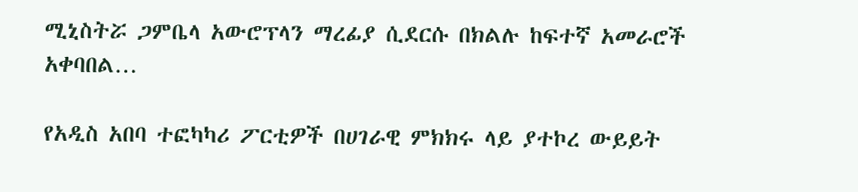ሚኒስትሯ ጋምቤላ አውሮፕላን ማረፊያ ሲደርሱ በክልሉ ከፍተኛ አመራሮች አቀባበል…

የአዲስ አበባ ተፎካካሪ ፖርቲዎች በሀገራዊ ምክክሩ ላይ ያተኮረ ውይይት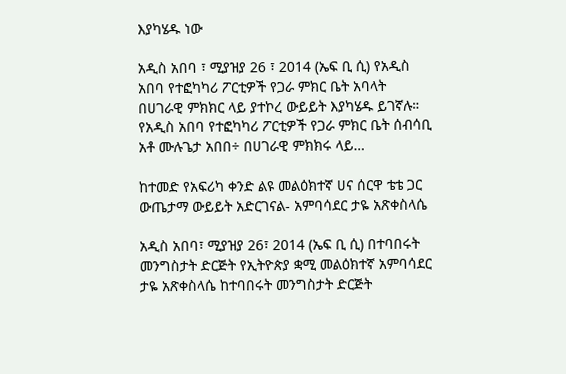እያካሄዱ ነው

አዲስ አበባ ፣ ሚያዝያ 26 ፣ 2014 (ኤፍ ቢ ሲ) የአዲስ አበባ የተፎካካሪ ፖርቲዎች የጋራ ምክር ቤት አባላት በሀገራዊ ምክክር ላይ ያተኮረ ውይይት እያካሄዱ ይገኛሉ። የአዲስ አበባ የተፎካካሪ ፖርቲዎች የጋራ ምክር ቤት ሰብሳቢ አቶ ሙሉጌታ አበበ÷ በሀገራዊ ምክክሩ ላይ…

ከተመድ የአፍሪካ ቀንድ ልዩ መልዕክተኛ ሀና ሰርዋ ቴቴ ጋር ውጤታማ ውይይት አድርገናል- አምባሳደር ታዬ አጽቀስላሴ

አዲስ አበባ፣ ሚያዝያ 26፣ 2014 (ኤፍ ቢ ሲ) በተባበሩት መንግስታት ድርጅት የኢትዮጵያ ቋሚ መልዕክተኛ አምባሳደር ታዬ አጽቀስላሴ ከተባበሩት መንግስታት ድርጅት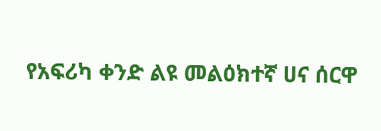የአፍሪካ ቀንድ ልዩ መልዕክተኛ ሀና ሰርዋ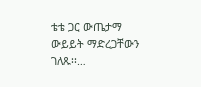ቴቴ ጋር ውጤታማ ውይይት ማድረጋቸውን ገለጹ፡፡…